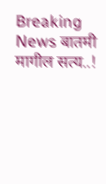Breaking News बातमी मागील सत्य..!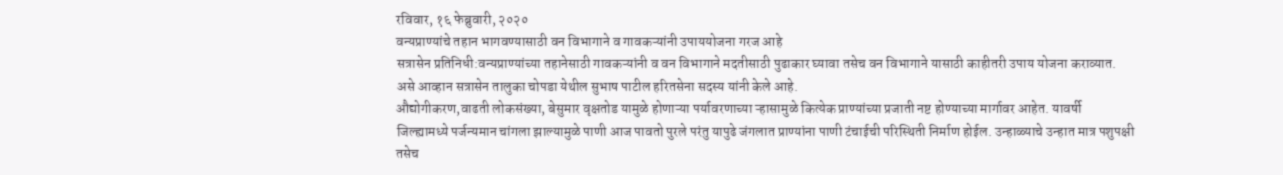रविवार, १६ फेब्रुवारी, २०२०
वन्यप्राण्यांचे तहान भागवण्यासाठी वन विभागाने व गावकऱ्यांनी उपाययोजना गरज आहे
सत्रासेन प्रतिनिधी:वन्यप्राण्यांच्या तहानेसाठी गावकऱ्यांनी व वन विभागाने मदतीसाठी पुढाकार घ्यावा तसेच वन विभागाने यासाठी काहीतरी उपाय योजना कराव्यात. असे आव्हान सत्रासेन तालुका चोपडा येथील सुभाष पाटील हरितसेना सदस्य यांनी केले आहे.
औद्योगीकरण,वाढती लोकसंख्या, बेसुमार वृक्षतोड यामुळे होणाऱ्या पर्यावरणाच्या ऱ्हासामुळे कित्येक प्राण्यांच्या प्रजाती नष्ट होण्याच्या मार्गावर आहेत. यावर्षी जिल्ह्यामध्ये पर्जन्यमान चांगला झाल्यामुळे पाणी आज पावतो पुरले परंतु यापुढे जंगलात प्राण्यांना पाणी टंचाईची परिस्थिती निर्माण होईल. उन्हाळ्याचे उन्हात मात्र पशुपक्षी तसेच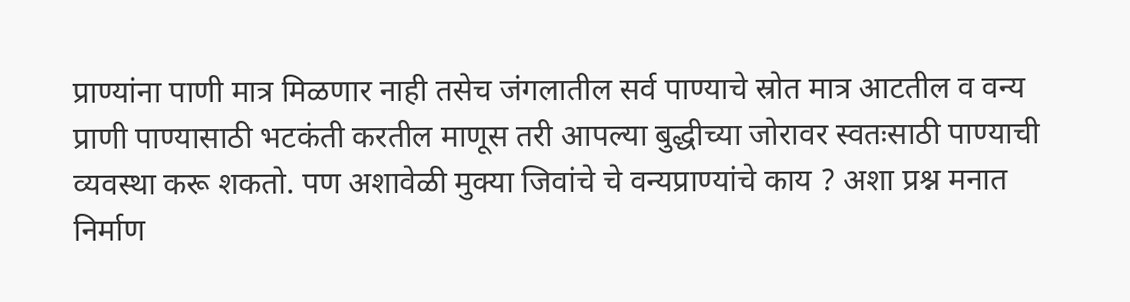प्राण्यांना पाणी मात्र मिळणार नाही तसेच जंगलातील सर्व पाण्याचे स्रोत मात्र आटतील व वन्य प्राणी पाण्यासाठी भटकंती करतील माणूस तरी आपल्या बुद्धीच्या जोरावर स्वतःसाठी पाण्याची व्यवस्था करू शकतो. पण अशावेळी मुक्या जिवांचे चे वन्यप्राण्यांचे काय ? अशा प्रश्न मनात निर्माण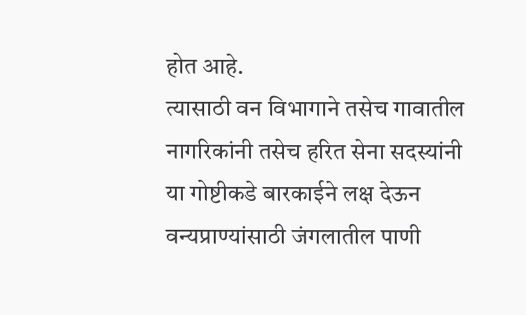होत आहे.
त्यासाठी वन विभागाने तसेच गावातील नागरिकांनी तसेच हरित सेना सदस्यांनी या गोष्टीकडे बारकाईने लक्ष देऊन वन्यप्राण्यांसाठी जंगलातील पाणी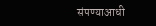संपण्याआधी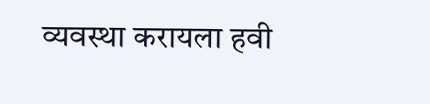व्यवस्था करायला हवी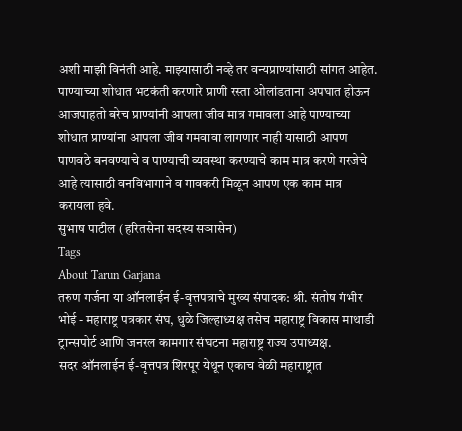अशी माझी विनंती आहे. माझ्यासाठी नव्हे तर वन्यप्राण्यांसाठी सांगत आहेत. पाण्याच्या शोधात भटकंती करणारे प्राणी रस्ता ओलांडताना अपघात होऊन आजपाहतो बरेच प्राण्यांनी आपला जीव मात्र गमावला आहे पाण्याच्या शोधात प्राण्यांना आपला जीव गमवावा लागणार नाही यासाठी आपण पाणवठे बनवण्याचे व पाण्याची व्यवस्था करण्याचे काम मात्र करणे गरजेचे आहे त्यासाठी वनविभागाने व गावकरी मिळून आपण एक काम मात्र करायला हवे.
सुभाष पाटील (हरितसेना सदस्य सञासेन)
Tags
About Tarun Garjana
तरुण गर्जना या ऑनलाईन ई-वृत्तपत्राचे मुख्य संपादक: श्री. संतोष गंभीर भोई - महाराष्ट्र पत्रकार संघ, धुळे जिल्हाध्यक्ष तसेच महाराष्ट्र विकास माथाडी ट्रान्सपोर्ट आणि जनरल कामगार संघटना महाराष्ट्र राज्य उपाध्यक्ष.
सदर ऑनलाईन ई-वृत्तपत्र शिरपूर येथून एकाच वेळी महाराष्ट्रात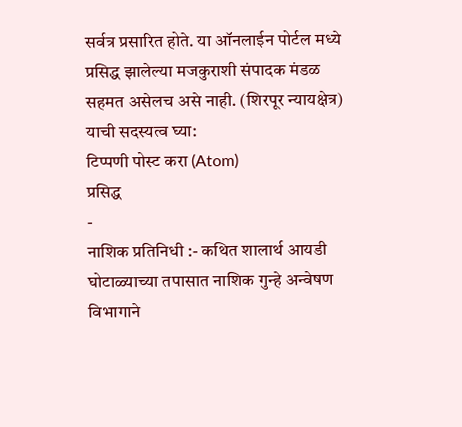सर्वत्र प्रसारित होते. या ऑनलाईन पोर्टल मध्ये प्रसिद्ध झालेल्या मजकुराशी संपादक मंडळ सहमत असेलच असे नाही. (शिरपूर न्यायक्षेत्र)
याची सदस्यत्व घ्या:
टिप्पणी पोस्ट करा (Atom)
प्रसिद्ध
-
नाशिक प्रतिनिधी :- कथित शालार्थ आयडी घोटाळ्याच्या तपासात नाशिक गुन्हे अन्वेषण विभागाने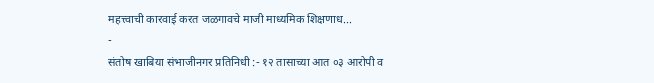महत्त्वाची कारवाई करत जळगावचे माजी माध्यमिक शिक्षणाध...
-
संतोष खाबिया संभाजीनगर प्रतिनिधी :- १२ तासाच्या आत ०३ आरोपी व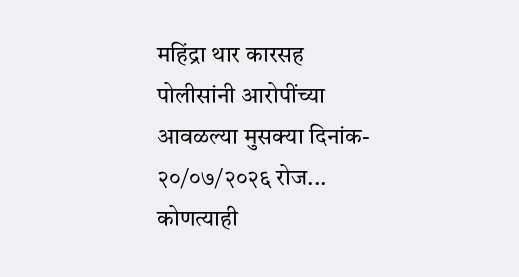महिंद्रा थार कारसह पोलीसांनी आरोपींच्या आवळल्या मुसक्या दिनांक- २०/०७/२०२६ रोज...
कोणत्याही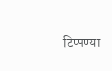टिप्पण्या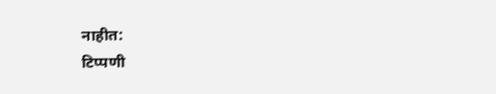नाहीत:
टिप्पणी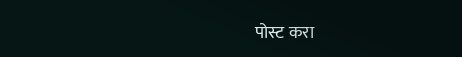पोस्ट करा